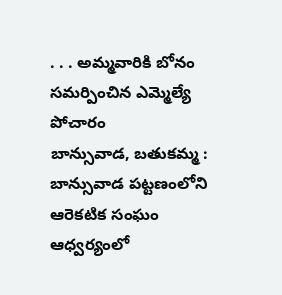. . . అమ్మవారికి బోనం సమర్పించిన ఎమ్మెల్యే పోచారం
బాన్సువాడ, బతుకమ్మ :
బాన్సువాడ పట్టణంలోని ఆరెకటిక సంఘం ఆధ్వర్యంలో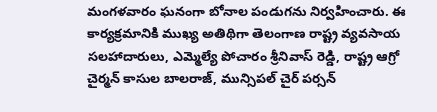మంగళవారం ఘనంగా బోనాల పండుగను నిర్వహించారు. ఈ కార్యక్రమానికి ముఖ్య అతిథిగా తెలంగాణ రాష్ట్ర వ్యవసాయ సలహాదారులు, ఎమ్మెల్యే పోచారం శ్రీనివాస్ రెడ్డి, రాష్ట్ర ఆగ్రో చైర్మన్ కాసుల బాలరాజ్, మున్సిపల్ చైర్ పర్సన్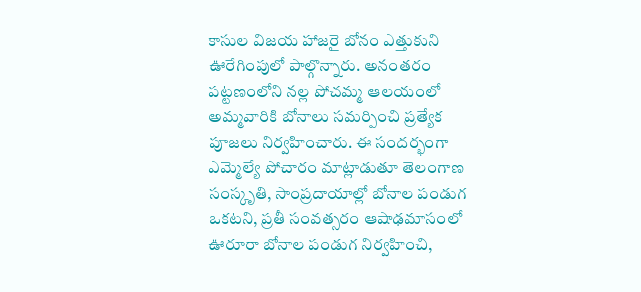కాసుల విజయ హాజరై బోనం ఎత్తుకుని ఊరేగింపులో పాల్గొన్నారు. అనంతరం పట్టణంలోని నల్ల పోచమ్మ ఆలయంలో అమ్మవారికి బోనాలు సమర్పించి ప్రత్యేక పూజలు నిర్వహించారు. ఈ సందర్భంగా ఎమ్మెల్యే పోచారం మాట్లాడుతూ తెలంగాణ సంస్కృతి, సాంప్రదాయాల్లో బోనాల పండుగ ఒకటని, ప్రతీ సంవత్సరం ఆషాఢమాసంలో ఊరూరా బోనాల పండుగ నిర్వహించి,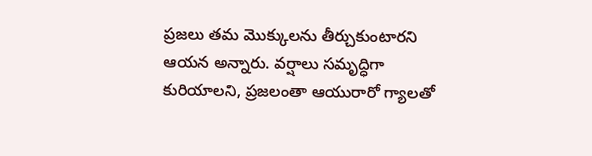ప్రజలు తమ మొక్కులను తీర్చుకుంటారని ఆయన అన్నారు. వర్షాలు సమృద్ధిగా కురియాలని, ప్రజలంతా ఆయురారో గ్యాలతో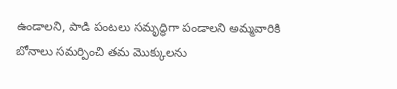ఉండాలని, పాడి పంటలు సమృద్ధిగా పండాలని అమ్మవారికి బోనాలు సమర్పించి తమ మొక్కులను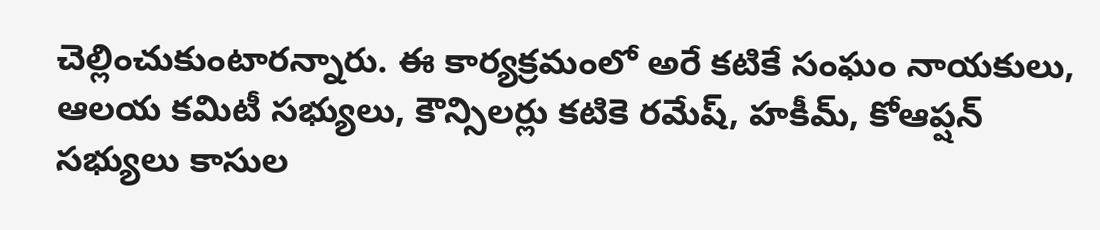చెల్లించుకుంటారన్నారు. ఈ కార్యక్రమంలో అరే కటికే సంఘం నాయకులు, ఆలయ కమిటీ సభ్యులు, కౌన్సిలర్లు కటికె రమేష్, హకీమ్, కోఆప్షన్ సభ్యులు కాసుల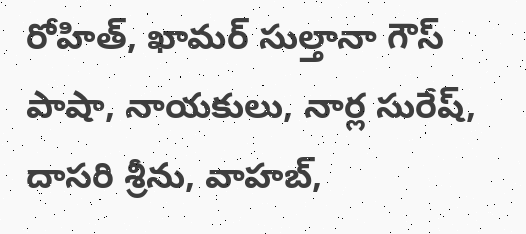రోహిత్, ఖామర్ సుల్తానా గౌస్ పాషా, నాయకులు, నార్ల సురేష్, దాసరి శ్రీను, వాహబ్,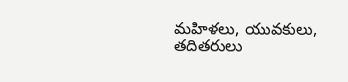మహిళలు, యువకులు, తదితరులు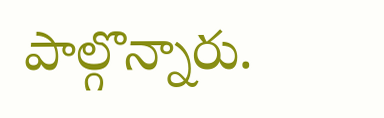పాల్గొన్నారు.